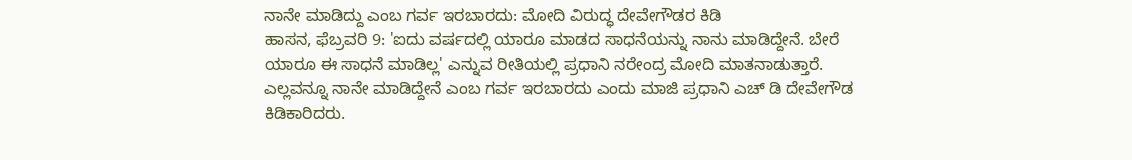ನಾನೇ ಮಾಡಿದ್ದು ಎಂಬ ಗರ್ವ ಇರಬಾರದು: ಮೋದಿ ವಿರುದ್ಧ ದೇವೇಗೌಡರ ಕಿಡಿ
ಹಾಸನ, ಫೆಬ್ರವರಿ 9: 'ಐದು ವರ್ಷದಲ್ಲಿ ಯಾರೂ ಮಾಡದ ಸಾಧನೆಯನ್ನು ನಾನು ಮಾಡಿದ್ದೇನೆ. ಬೇರೆ ಯಾರೂ ಈ ಸಾಧನೆ ಮಾಡಿಲ್ಲ' ಎನ್ನುವ ರೀತಿಯಲ್ಲಿ ಪ್ರಧಾನಿ ನರೇಂದ್ರ ಮೋದಿ ಮಾತನಾಡುತ್ತಾರೆ. ಎಲ್ಲವನ್ನೂ ನಾನೇ ಮಾಡಿದ್ದೇನೆ ಎಂಬ ಗರ್ವ ಇರಬಾರದು ಎಂದು ಮಾಜಿ ಪ್ರಧಾನಿ ಎಚ್ ಡಿ ದೇವೇಗೌಡ ಕಿಡಿಕಾರಿದರು.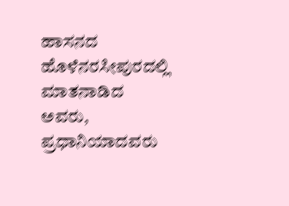ಹಾಸನದ ಹೊಳೆನರಸೀಪುರದಲ್ಲಿ ಮಾತನಾಡಿದ ಅವರು, ಪ್ರಧಾನಿಯಾದವರು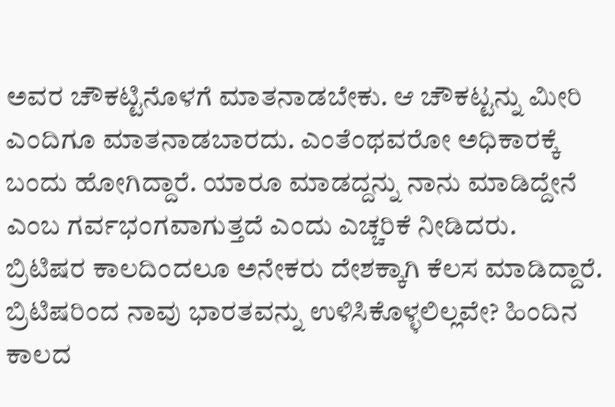ಅವರ ಚೌಕಟ್ಟಿನೊಳಗೆ ಮಾತನಾಡಬೇಕು. ಆ ಚೌಕಟ್ಟನ್ನು ಮೀರಿ ಎಂದಿಗೂ ಮಾತನಾಡಬಾರದು. ಎಂತೆಂಥವರೋ ಅಧಿಕಾರಕ್ಕೆ ಬಂದು ಹೋಗಿದ್ದಾರೆ. ಯಾರೂ ಮಾಡದ್ದನ್ನು ನಾನು ಮಾಡಿದ್ದೇನೆ ಎಂಬ ಗರ್ವಭಂಗವಾಗುತ್ತದೆ ಎಂದು ಎಚ್ಚರಿಕೆ ನೀಡಿದರು.
ಬ್ರಿಟಿಷರ ಕಾಲದಿಂದಲೂ ಅನೇಕರು ದೇಶಕ್ಕಾಗಿ ಕೆಲಸ ಮಾಡಿದ್ದಾರೆ. ಬ್ರಿಟಿಷರಿಂದ ನಾವು ಭಾರತವನ್ನು ಉಳಿಸಿಕೊಳ್ಳಲಿಲ್ಲವೇ? ಹಿಂದಿನ ಕಾಲದ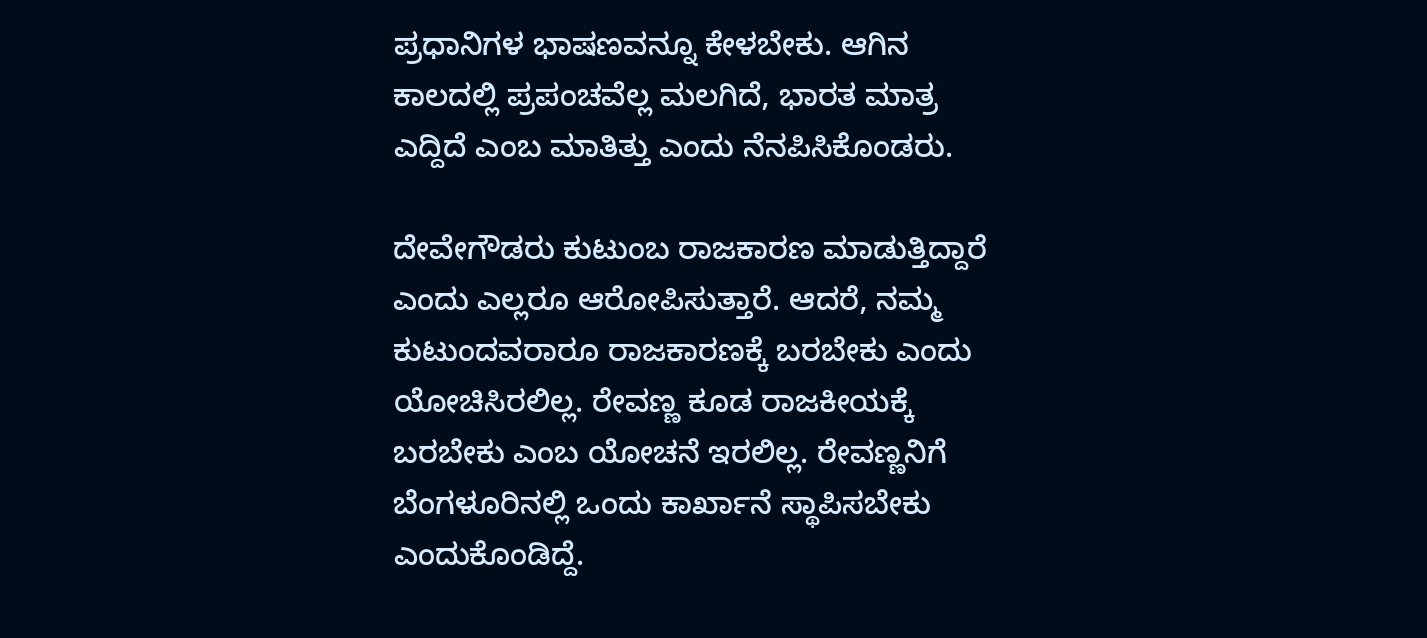ಪ್ರಧಾನಿಗಳ ಭಾಷಣವನ್ನೂ ಕೇಳಬೇಕು. ಆಗಿನ ಕಾಲದಲ್ಲಿ ಪ್ರಪಂಚವೆಲ್ಲ ಮಲಗಿದೆ, ಭಾರತ ಮಾತ್ರ ಎದ್ದಿದೆ ಎಂಬ ಮಾತಿತ್ತು ಎಂದು ನೆನಪಿಸಿಕೊಂಡರು.

ದೇವೇಗೌಡರು ಕುಟುಂಬ ರಾಜಕಾರಣ ಮಾಡುತ್ತಿದ್ದಾರೆ ಎಂದು ಎಲ್ಲರೂ ಆರೋಪಿಸುತ್ತಾರೆ. ಆದರೆ, ನಮ್ಮ ಕುಟುಂದವರಾರೂ ರಾಜಕಾರಣಕ್ಕೆ ಬರಬೇಕು ಎಂದು ಯೋಚಿಸಿರಲಿಲ್ಲ. ರೇವಣ್ಣ ಕೂಡ ರಾಜಕೀಯಕ್ಕೆ ಬರಬೇಕು ಎಂಬ ಯೋಚನೆ ಇರಲಿಲ್ಲ. ರೇವಣ್ಣನಿಗೆ ಬೆಂಗಳೂರಿನಲ್ಲಿ ಒಂದು ಕಾರ್ಖಾನೆ ಸ್ಥಾಪಿಸಬೇಕು ಎಂದುಕೊಂಡಿದ್ದೆ.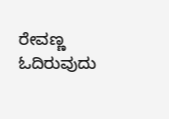ರೇವಣ್ಣ ಓದಿರುವುದು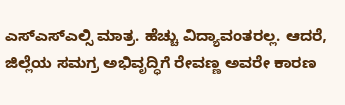ಎಸ್ಎಸ್ಎಲ್ಸಿ ಮಾತ್ರ. ಹೆಚ್ಚು ವಿದ್ಯಾವಂತರಲ್ಲ. ಆದರೆ, ಜಿಲ್ಲೆಯ ಸಮಗ್ರ ಅಭಿವೃದ್ಧಿಗೆ ರೇವಣ್ಣ ಅವರೇ ಕಾರಣ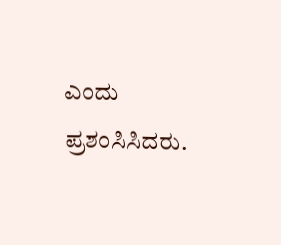ಎಂದು ಪ್ರಶಂಸಿಸಿದರು.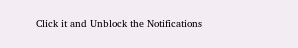Click it and Unblock the Notifications